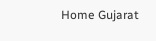Home Gujarat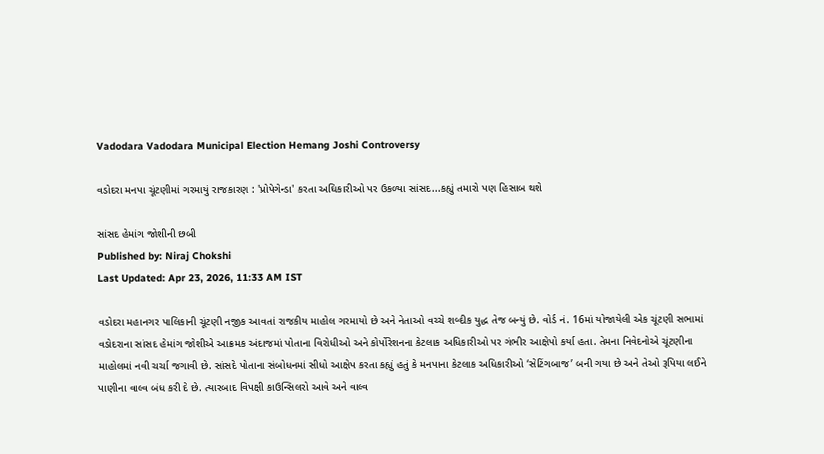Vadodara Vadodara Municipal Election Hemang Joshi Controversy

વડોદરા મનપા ચૂંટણીમાં ગરમાયું રાજકારણ : 'પ્રોપેગેન્ડા' કરતા અઘિકારીઓ પર ઉકળ્યા સાંસદ...કહ્યું તમારો પણ હિસાબ થશે

સાંસદ હેમાંગ જોશીની છબી
Published by: Niraj Chokshi
Last Updated: Apr 23, 2026, 11:33 AM IST

વડોદરા મહાનગર પાલિકાની ચૂંટણી નજીક આવતાં રાજકીય માહોલ ગરમાયો છે અને નેતાઓ વચ્ચે શબ્દીક યુદ્ધ તેજ બન્યું છે. વોર્ડ નં. 16માં યોજાયેલી એક ચૂંટણી સભામાં વડોદરાના સાંસદ હેમાંગ જોશીએ આક્રમક અંદાજમાં પોતાના વિરોધીઓ અને કોર્પોરેશનના કેટલાક અધિકારીઓ પર ગંભીર આક્ષેપો કર્યા હતા. તેમના નિવેદનોએ ચૂંટણીના માહોલમાં નવી ચર્ચા જગાવી છે. સાંસદે પોતાના સંબોધનમાં સીધો આક્ષેપ કરતા કહ્યું હતું કે મનપાના કેટલાક અધિકારીઓ ‘સેટિંગબાજ’ બની ગયા છે અને તેઓ રૂપિયા લઈને પાણીના વાલ્વ બંધ કરી દે છે. ત્યારબાદ વિપક્ષી કાઉન્સિલરો આવે અને વાલ્વ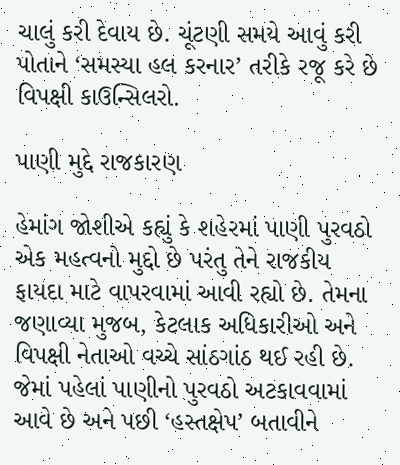ચાલું કરી દેવાય છે. ચૂંટણી સમયે આવું કરી પોતાને ‘સમસ્યા હલ કરનાર’ તરીકે રજૂ કરે છે વિપક્ષી કાઉન્સિલરો.

પાણી મુદ્દે રાજકારણ

હેમાંગ જોશીએ કહ્યું કે શહેરમાં પાણી પુરવઠો એક મહત્વનો મુદ્દો છે પરંતુ તેને રાજકીય ફાયદા માટે વાપરવામાં આવી રહ્યો છે. તેમના જણાવ્યા મુજબ, કેટલાક અધિકારીઓ અને વિપક્ષી નેતાઓ વચ્ચે સાંઠગાંઠ થઈ રહી છે. જેમાં પહેલાં પાણીનો પુરવઠો અટકાવવામાં આવે છે અને પછી ‘હસ્તક્ષેપ’ બતાવીને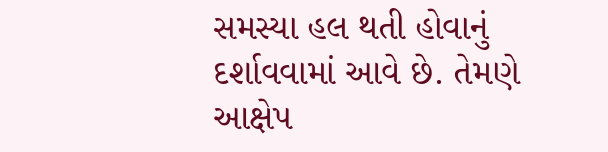સમસ્યા હલ થતી હોવાનું દર્શાવવામાં આવે છે. તેમણે આક્ષેપ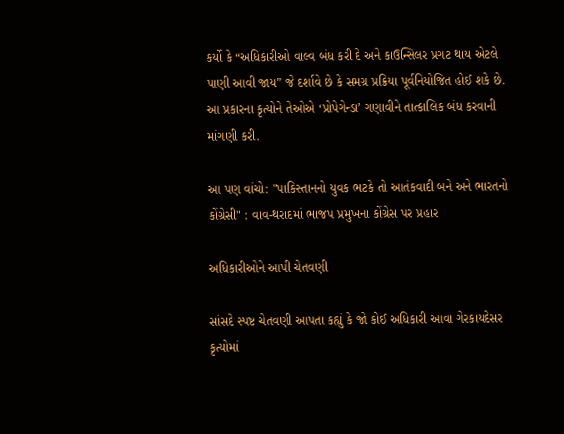કર્યો કે “અધિકારીઓ વાલ્વ બંધ કરી દે અને કાઉન્સિલર પ્રગટ થાય એટલે પાણી આવી જાય” જે દર્શાવે છે કે સમગ્ર પ્રક્રિયા પૂર્વનિયોજિત હોઈ શકે છે. આ પ્રકારના કૃત્યોને તેઓએ ‘પ્રોપેગેન્ડા’ ગણાવીને તાત્કાલિક બંધ કરવાની માંગણી કરી.

આ પણ વાંચો: "પાકિસ્તાનનો યુવક ભટકે તો આતંકવાદી બને અને ભારતનો કોંગ્રેસી" : વાવ-થરાદમાં ભાજપ પ્રમુખના કોંગ્રેસ પર પ્રહાર

અધિકારીઓને આપી ચેતવણી

સાંસદે સ્પષ્ટ ચેતવણી આપતા કહ્યું કે જો કોઈ અધિકારી આવા ગેરકાયદેસર કૃત્યોમાં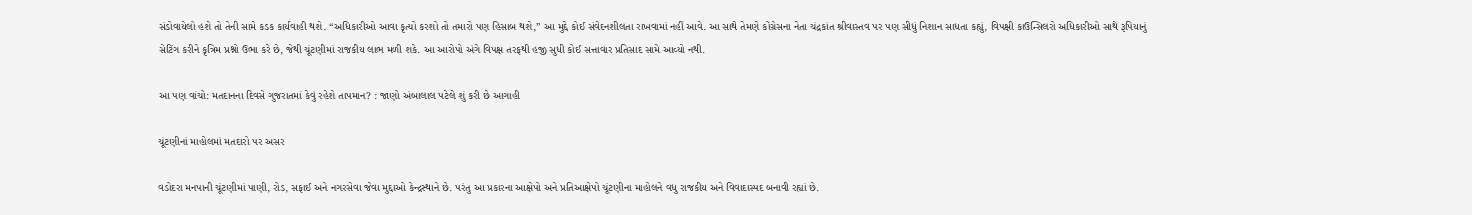સંડોવાયેલો હશે તો તેની સામે કડક કાર્યવાહી થશે. “અધિકારીઓ આવા કૃત્યો કરશો તો તમારો પણ હિસાબ થશે,” આ મુદ્દે કોઈ સંવેદનશીલતા રાખવામાં નહીં આવે. આ સાથે તેમણે કોંગ્રેસના નેતા ચંદ્રકાંત શ્રીવાસ્તવ પર પણ સીધું નિશાન સાધતા કહ્યું, વિપક્ષી કાઉન્સિલરો અધિકારીઓ સાથે રૂપિયાનું સેટિંગ કરીને કૃત્રિમ પ્રશ્નો ઉભા કરે છે, જેથી ચૂંટણીમાં રાજકીય લાભ મળી શકે. આ આરોપો અંગે વિપક્ષ તરફથી હજી સુધી કોઈ સત્તાવાર પ્રતિસાદ સામે આવ્યો નથી.

આ પણ વાંચો: મતદાનના દિવસે ગુજરાતમાં કેવું રહેશે તાપમાન? : જાણો અંબાલાલ પટેલે શું કરી છે આગાહી

ચૂંટણીનાં માહોલમાં મતદારો પર અસર

વડોદરા મનપાની ચૂંટણીમાં પાણી, રોડ, સફાઈ અને નગરસેવા જેવા મુદ્દાઓ કેન્દ્રસ્થાને છે. પરંતુ આ પ્રકારના આક્ષેપો અને પ્રતિઆક્ષેપો ચૂંટણીના માહોલને વધુ રાજકીય અને વિવાદાસ્પદ બનાવી રહ્યાં છે.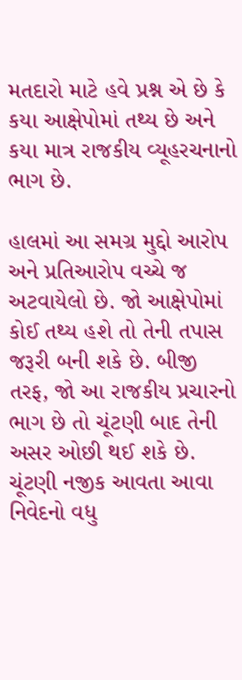મતદારો માટે હવે પ્રશ્ન એ છે કે કયા આક્ષેપોમાં તથ્ય છે અને કયા માત્ર રાજકીય વ્યૂહરચનાનો ભાગ છે.

હાલમાં આ સમગ્ર મુદ્દો આરોપ અને પ્રતિઆરોપ વચ્ચે જ અટવાયેલો છે. જો આક્ષેપોમાં કોઈ તથ્ય હશે તો તેની તપાસ જરૂરી બની શકે છે. બીજી તરફ, જો આ રાજકીય પ્રચારનો ભાગ છે તો ચૂંટણી બાદ તેની અસર ઓછી થઈ શકે છે. ચૂંટણી નજીક આવતા આવા નિવેદનો વધુ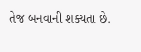તેજ બનવાની શક્યતા છે.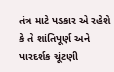તંત્ર માટે પડકાર એ રહેશે કે તે શાંતિપૂર્ણ અને પારદર્શક ચૂંટણી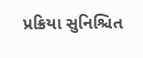પ્રક્રિયા સુનિશ્ચિત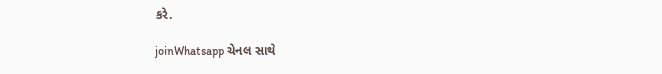કરે.

joinWhatsapp ચેનલ સાથે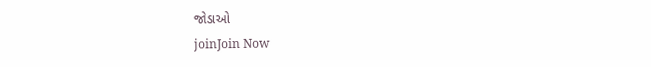જોડાઓ
joinJoin Now